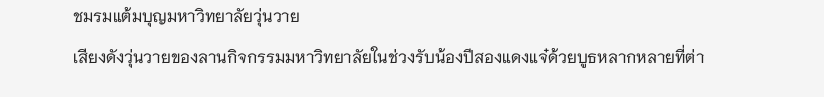ชมรมแต้มบุญมหาวิทยาลัยวุ่นวาย
เสียงดังวุ่นวายของลานกิจกรรมมหาวิทยาลัยในช่วงรับน้องปีสองแดงแจ๋ด้วยบูธหลากหลายที่ต่า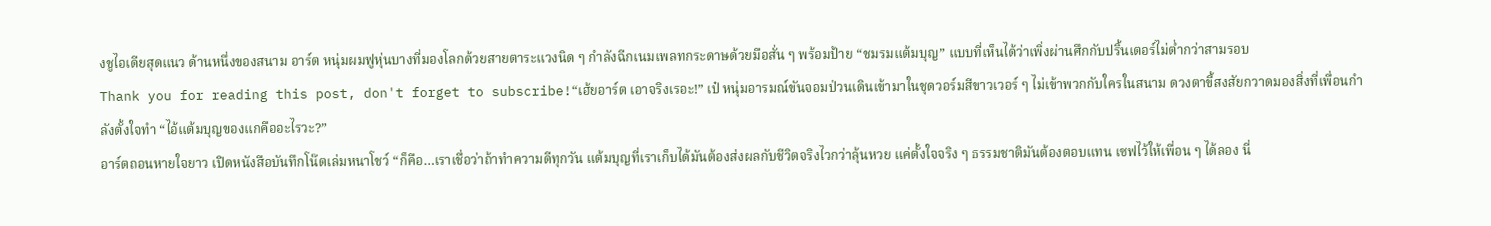งชูไอเดียสุดแนว ด้านหนึ่งของสนาม อาร์ต หนุ่มผมฟูหุ่นบางที่มองโลกด้วยสายตาระแวงนิด ๆ กำลังฉีกเนมเพลทกระดาษด้วยมือสั่น ๆ พร้อมป้าย “ชมรมแต้มบุญ” แบบที่เห็นได้ว่าเพิ่งผ่านศึกกับปริ้นเตอร์ไม่ต่ำกว่าสามรอบ
Thank you for reading this post, don't forget to subscribe!“เฮ้ยอาร์ต เอาจริงเรอะ!” เป๋ หนุ่มอารมณ์ขันจอมป่วนเดินเข้ามาในชุดวอร์มสีขาวเวอร์ ๆ ไม่เข้าพวกกับใครในสนาม ดวงตาขี้สงสัยกวาดมองสิ่งที่เพื่อนกำลังตั้งใจทำ “ไอ้แต้มบุญของแกคืออะไรวะ?”
อาร์ตถอนหายใจยาว เปิดหนังสือบันทึกโน๊ตเล่มหนาโชว์ “ก็คือ…เราเชื่อว่าถ้าทำความดีทุกวัน แต้มบุญที่เราเก็บได้มันต้องส่งผลกับชีวิตจริงไวกว่าลุ้นหวย แค่ตั้งใจจริง ๆ ธรรมชาติมันต้องตอบแทน เซฟไว้ให้เพื่อน ๆ ได้ลอง นี่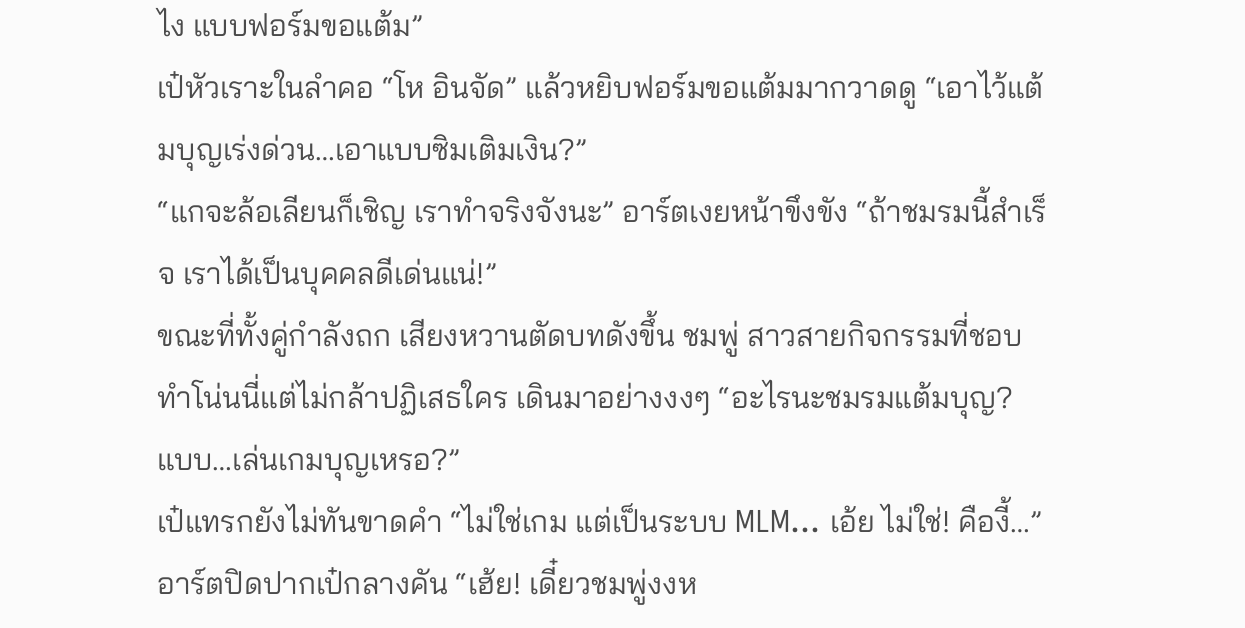ไง แบบฟอร์มขอแต้ม”
เป๋หัวเราะในลำคอ “โห อินจัด” แล้วหยิบฟอร์มขอแต้มมากวาดดู “เอาไว้แต้มบุญเร่งด่วน…เอาแบบซิมเติมเงิน?”
“แกจะล้อเลียนก็เชิญ เราทำจริงจังนะ” อาร์ตเงยหน้าขึงขัง “ถ้าชมรมนี้สำเร็จ เราได้เป็นบุคคลดีเด่นแน่!”
ขณะที่ทั้งคู่กำลังถก เสียงหวานตัดบทดังขึ้น ชมพู่ สาวสายกิจกรรมที่ชอบทำโน่นนี่แต่ไม่กล้าปฏิเสธใคร เดินมาอย่างงงๆ “อะไรนะชมรมแต้มบุญ? แบบ…เล่นเกมบุญเหรอ?”
เป๋แทรกยังไม่ทันขาดคำ “ไม่ใช่เกม แต่เป็นระบบ MLM… เอ้ย ไม่ใช่! คืองี้…”
อาร์ตปิดปากเป๋กลางคัน “เฮ้ย! เดี๋ยวชมพู่งงห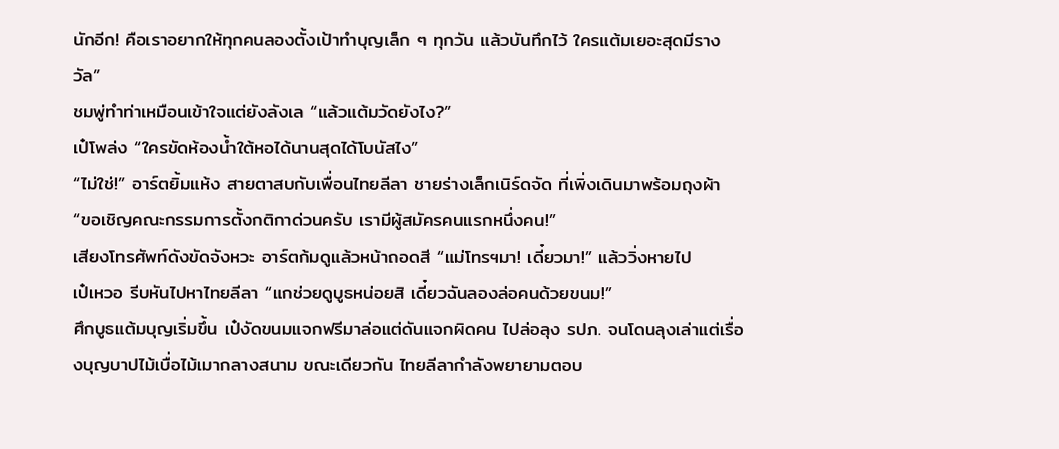นักอีก! คือเราอยากให้ทุกคนลองตั้งเป้าทำบุญเล็ก ๆ ทุกวัน แล้วบันทึกไว้ ใครแต้มเยอะสุดมีรางวัล”
ชมพู่ทำท่าเหมือนเข้าใจแต่ยังลังเล “แล้วแต้มวัดยังไง?”
เป๋โพล่ง “ใครขัดห้องน้ำใต้หอได้นานสุดได้โบนัสไง”
“ไม่ใช่!” อาร์ตยิ้มแห้ง สายตาสบกับเพื่อนไทยลีลา ชายร่างเล็กเนิร์ดจัด ที่เพิ่งเดินมาพร้อมถุงผ้า “ขอเชิญคณะกรรมการตั้งกติกาด่วนครับ เรามีผู้สมัครคนแรกหนึ่งคน!”
เสียงโทรศัพท์ดังขัดจังหวะ อาร์ตก้มดูแล้วหน้าถอดสี “แม่โทรฯมา! เดี๋ยวมา!” แล้ววิ่งหายไป
เป๋เหวอ รีบหันไปหาไทยลีลา “แกช่วยดูบูธหน่อยสิ เดี๋ยวฉันลองล่อคนด้วยขนม!”
ศึกบูธแต้มบุญเริ่มขึ้น เป๋งัดขนมแจกฟรีมาล่อแต่ดันแจกผิดคน ไปล่อลุง รปภ. จนโดนลุงเล่าแต่เรื่องบุญบาปไม้เบื่อไม้เมากลางสนาม ขณะเดียวกัน ไทยลีลากำลังพยายามตอบ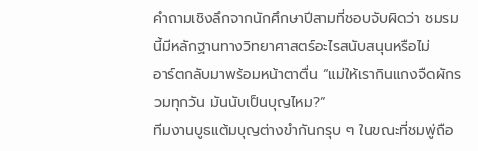คำถามเชิงลึกจากนักศึกษาปีสามที่ชอบจับผิดว่า ชมรมนี้มีหลักฐานทางวิทยาศาสตร์อะไรสนับสนุนหรือไม่
อาร์ตกลับมาพร้อมหน้าตาตื่น “แม่ให้เรากินแกงจืดผักรวมทุกวัน มันนับเป็นบุญไหม?”
ทีมงานบูธแต้มบุญต่างขำกันกรุบ ๆ ในขณะที่ชมพู่ถือ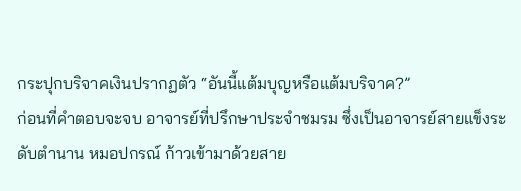กระปุกบริจาคเงินปรากฏตัว “อันนี้แต้มบุญหรือแต้มบริจาค?”
ก่อนที่คำตอบจะจบ อาจารย์ที่ปรึกษาประจำชมรม ซึ่งเป็นอาจารย์สายแข็งระดับตำนาน หมอปกรณ์ ก้าวเข้ามาด้วยสาย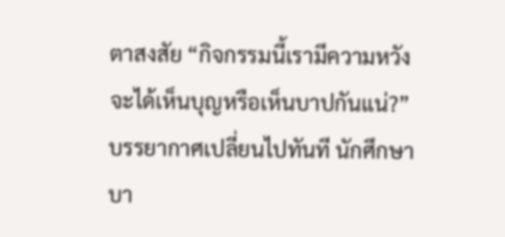ตาสงสัย “กิจกรรมนี้เรามีความหวังจะได้เห็นบุญหรือเห็นบาปกันแน่?”
บรรยากาศเปลี่ยนไปทันที นักศึกษาบา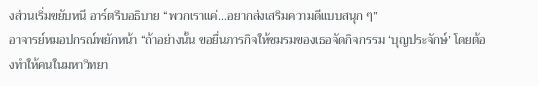งส่วนเริ่มขยับหนี อาร์ตรีบอธิบาย “พวกเราแค่…อยากส่งเสริมความดีแบบสนุก ๆ”
อาจารย์หมอปกรณ์พยักหน้า “ถ้าอย่างนั้น ขอยื่นภารกิจให้ชมรมของเธอจัดกิจกรรม ‘บุญประจักษ์’ โดยต้องทำให้คนในมหาวิทยา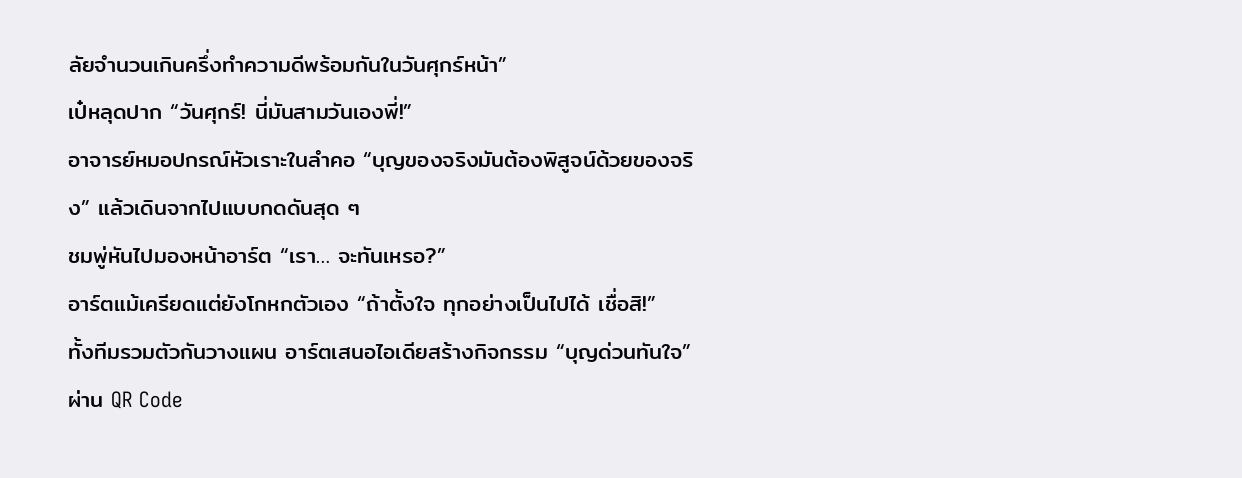ลัยจำนวนเกินครึ่งทำความดีพร้อมกันในวันศุกร์หน้า”
เป๋หลุดปาก “วันศุกร์! นี่มันสามวันเองพี่!”
อาจารย์หมอปกรณ์หัวเราะในลำคอ “บุญของจริงมันต้องพิสูจน์ด้วยของจริง” แล้วเดินจากไปแบบกดดันสุด ๆ
ชมพู่หันไปมองหน้าอาร์ต “เรา… จะทันเหรอ?”
อาร์ตแม้เครียดแต่ยังโกหกตัวเอง “ถ้าตั้งใจ ทุกอย่างเป็นไปได้ เชื่อสิ!”
ทั้งทีมรวมตัวกันวางแผน อาร์ตเสนอไอเดียสร้างกิจกรรม “บุญด่วนทันใจ” ผ่าน QR Code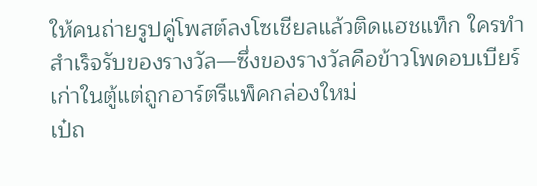ให้คนถ่ายรูปคู่โพสต์ลงโซเชียลแล้วติดแฮชแท็ก ใครทำสำเร็จรับของรางวัล—ซึ่งของรางวัลคือข้าวโพดอบเบียร์เก่าในตู้แต่ถูกอาร์ตรีแพ็คกล่องใหม่
เป๋ถ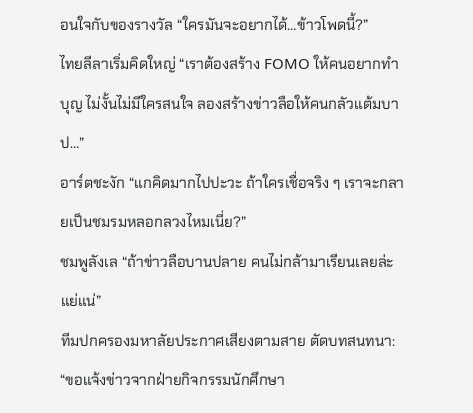อนใจกับของรางวัล “ใครมันจะอยากได้…ข้าวโพดนี้?”
ไทยลีลาเริ่มคิดใหญ่ “เราต้องสร้าง FOMO ให้คนอยากทำบุญ ไม่งั้นไม่มีใครสนใจ ลองสร้างข่าวลือให้คนกลัวแต้มบาป…”
อาร์ตชะงัก “แกคิดมากไปปะวะ ถ้าใครเชื่อจริง ๆ เราจะกลายเป็นชมรมหลอกลวงไหมเนี่ย?”
ชมพูลังเล “ถ้าข่าวลือบานปลาย คนไม่กล้ามาเรียนเลยล่ะแย่แน่”
ทีมปกครองมหาลัยประกาศเสียงตามสาย ตัดบทสนทนา: “ขอแจ้งข่าวจากฝ่ายกิจกรรมนักศึกษา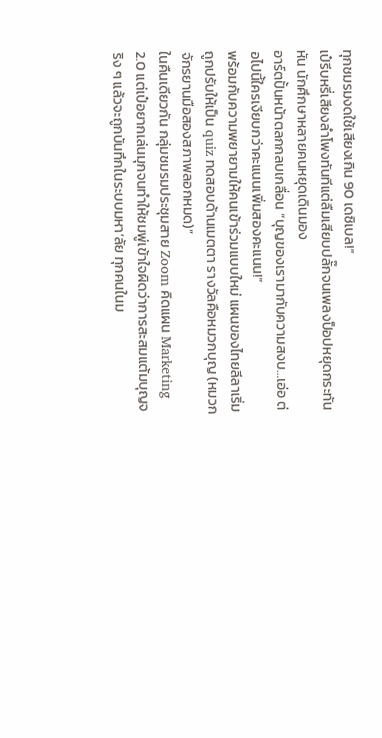ทุกชมรมงดใช้เสียงเกิน 90 เดซิเบล!”
เป๋รีบหรี่เสียงลำโพงทันทีแต่ลืมเสียบปลั๊กจนเพลงป็อปหยุดกระทันหัน นักศึกษาหลายคนหยุดเดินมอง
อาร์ตปั้นหน้าตลกกลบเกลื่อน “บุญของเรามากับความสงบ…เอ่อ ต่อไปนี้ใครเงียบกว่าคะแนนเพิ่มสองคะแนน!”
พร้อมกับความพยายามให้คนเข้าร่วมแบบใหม่ แผนของไทยลีลาเริ่มถูกปรับให้เป็น quiz ทดสอบด้านเมตตา รางวัลคือหมวกบุญ (หมวกจักรยานมือสองสภาพลอกหมด)”
ในคืนเดียวกัน กลุ่มชมรมประชุมสาย Zoom คิดแผน Marketing 2.0 แต่เป๋อยากเล่นมุกจนทำให้ชมพู่เข้าใจผิดว่าการสะสมแต้มบุญจริง ๆ แล้วจะถูกบันทึกในระบบมหา’ลัย ทุกคนในม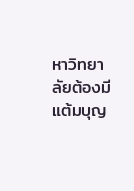หาวิทยาลัยต้องมีแต้มบุญ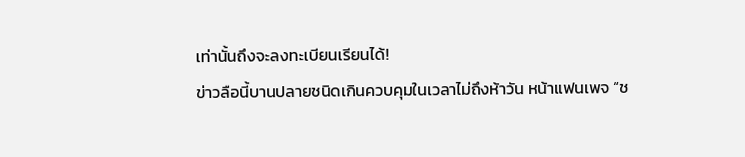เท่านั้นถึงจะลงทะเบียนเรียนได้!
ข่าวลือนี้บานปลายชนิดเกินควบคุมในเวลาไม่ถึงห้าวัน หน้าแฟนเพจ “ช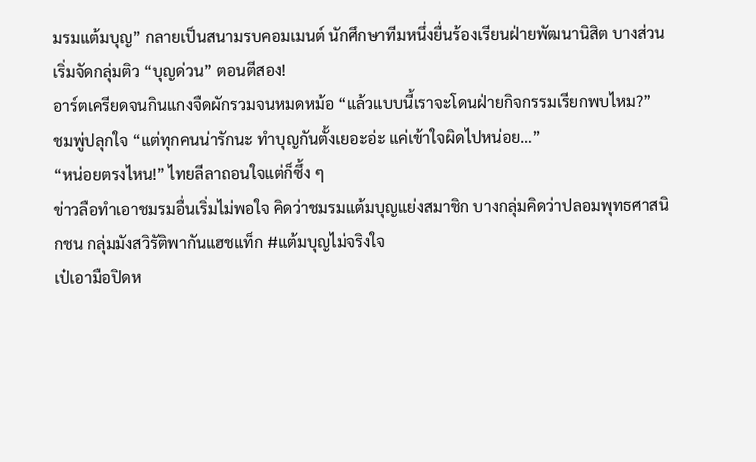มรมแต้มบุญ” กลายเป็นสนามรบคอมเมนต์ นักศึกษาทีมหนึ่งยื่นร้องเรียนฝ่ายพัฒนานิสิต บางส่วนเริ่มจัดกลุ่มติว “บุญด่วน” ตอนตีสอง!
อาร์ตเครียดจนกินแกงจืดผักรวมจนหมดหม้อ “แล้วแบบนี้เราจะโดนฝ่ายกิจกรรมเรียกพบไหม?”
ชมพู่ปลุกใจ “แต่ทุกคนน่ารักนะ ทำบุญกันตั้งเยอะอ่ะ แค่เข้าใจผิดไปหน่อย…”
“หน่อยตรงไหน!” ไทยลีลาถอนใจแต่ก็ซึ้ง ๆ
ข่าวลือทำเอาชมรมอื่นเริ่มไม่พอใจ คิดว่าชมรมแต้มบุญแย่งสมาชิก บางกลุ่มคิดว่าปลอมพุทธศาสนิกชน กลุ่มมังสวิรัติพากันแฮชแท็ก #แต้มบุญไม่จริงใจ
เป๋เอามือปิดห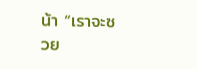น้า “เราจะซวย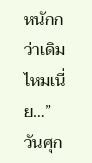หนักกว่าเดิมไหมเนี่ย…”
วันศุก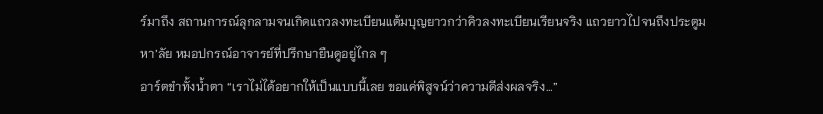ร์มาถึง สถานการณ์ลุกลามจนเกิดแถวลงทะเบียนแต้มบุญยาวกว่าคิวลงทะเบียนเรียนจริง แถวยาวไปจนถึงประตูมหา’ลัย หมอปกรณ์อาจารย์ที่ปรึกษายืนดูอยู่ไกล ๆ
อาร์ตขำทั้งน้ำตา “เราไม่ได้อยากให้เป็นแบบนี้เลย ขอแค่พิสูจน์ว่าความดีส่งผลจริง…”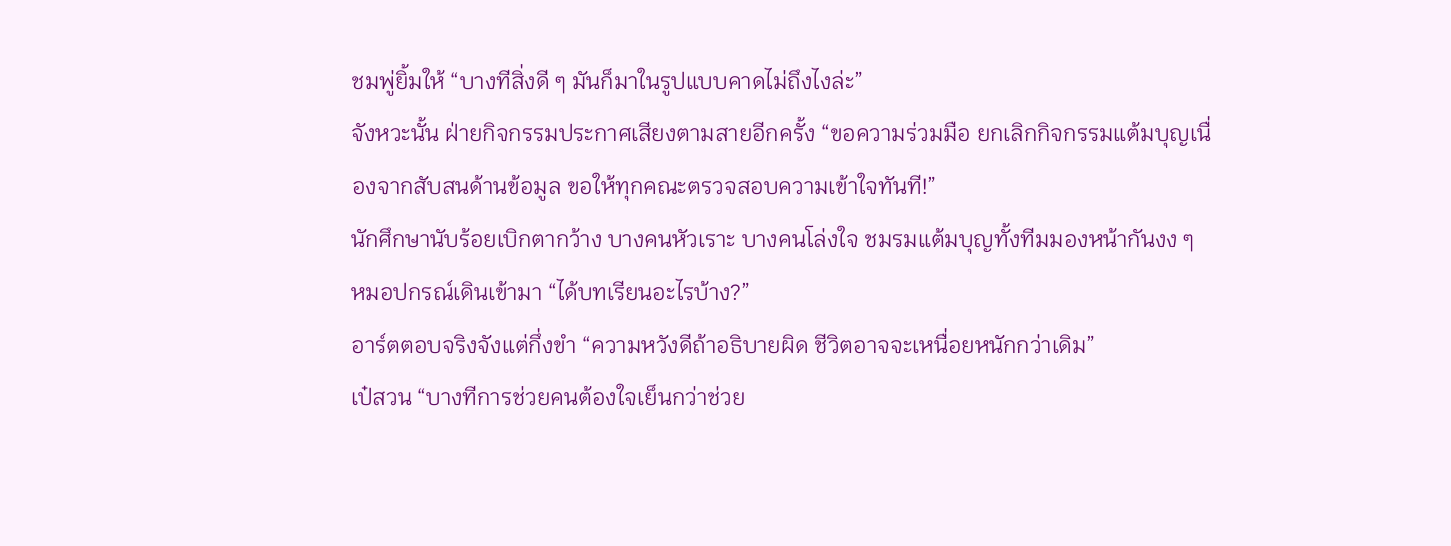ชมพู่ยิ้มให้ “บางทีสิ่งดี ๆ มันก็มาในรูปแบบคาดไม่ถึงไงล่ะ”
จังหวะนั้น ฝ่ายกิจกรรมประกาศเสียงตามสายอีกครั้ง “ขอความร่วมมือ ยกเลิกกิจกรรมแต้มบุญเนื่องจากสับสนด้านข้อมูล ขอให้ทุกคณะตรวจสอบความเข้าใจทันที!”
นักศึกษานับร้อยเบิกตากว้าง บางคนหัวเราะ บางคนโล่งใจ ชมรมแต้มบุญทั้งทีมมองหน้ากันงง ๆ
หมอปกรณ์เดินเข้ามา “ได้บทเรียนอะไรบ้าง?”
อาร์ตตอบจริงจังแต่กึ่งขำ “ความหวังดีถ้าอธิบายผิด ชีวิตอาจจะเหนื่อยหนักกว่าเดิม”
เป๋สวน “บางทีการช่วยคนต้องใจเย็นกว่าช่วย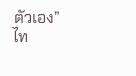ตัวเอง”
ไท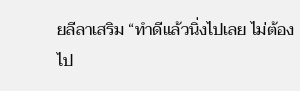ยลีลาเสริม “ทำดีแล้วนิ่งไปเลย ไม่ต้องไป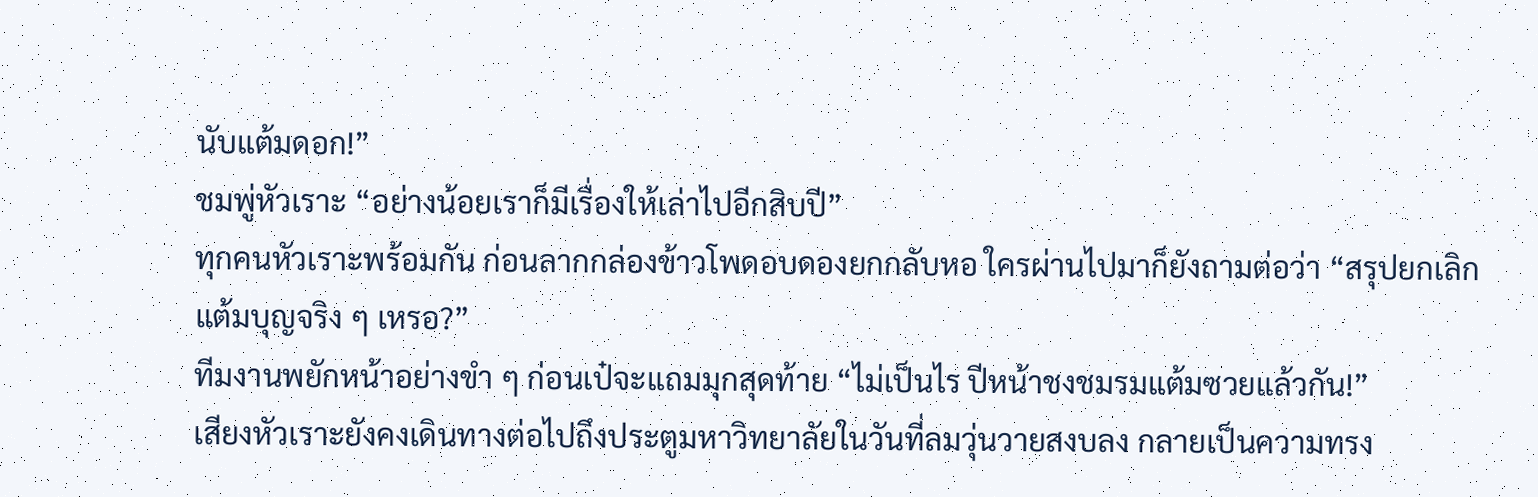นับแต้มดอก!”
ชมพู่หัวเราะ “อย่างน้อยเราก็มีเรื่องให้เล่าไปอีกสิบปี”
ทุกคนหัวเราะพร้อมกัน ก่อนลากกล่องข้าวโพดอบดองยกกลับหอ ใครผ่านไปมาก็ยังถามต่อว่า “สรุปยกเลิกแต้มบุญจริง ๆ เหรอ?”
ทีมงานพยักหน้าอย่างขำ ๆ ก่อนเป๋จะแถมมุกสุดท้าย “ไม่เป็นไร ปีหน้าชงชมรมแต้มซวยแล้วกัน!”
เสียงหัวเราะยังคงเดินทางต่อไปถึงประตูมหาวิทยาลัยในวันที่ลมวุ่นวายสงบลง กลายเป็นความทรง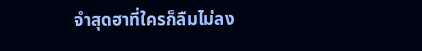จำสุดฮาที่ใครก็ลืมไม่ลง